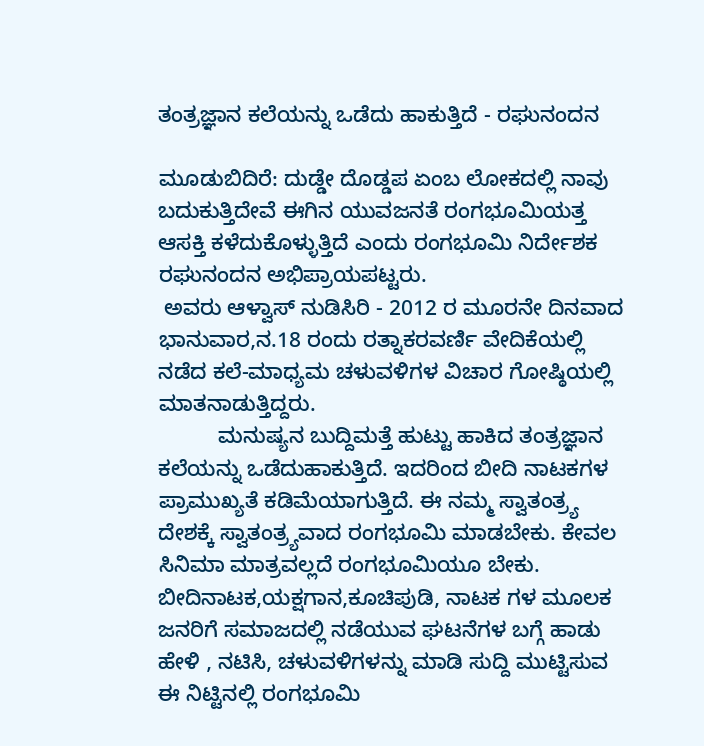ತಂತ್ರಜ್ಞಾನ ಕಲೆಯನ್ನು ಒಡೆದು ಹಾಕುತ್ತಿದೆ - ರಘುನಂದನ

ಮೂಡುಬಿದಿರೆ: ದುಡ್ಡೇ ದೊಡ್ಡಪ ಏಂಬ ಲೋಕದಲ್ಲಿ ನಾವು ಬದುಕುತ್ತಿದೇವೆ ಈಗಿನ ಯುವಜನತೆ ರಂಗಭೂಮಿಯತ್ತ ಆಸಕ್ತಿ ಕಳೆದುಕೊಳ್ಳುತ್ತಿದೆ ಎಂದು ರಂಗಭೂಮಿ ನಿರ್ದೇಶಕ ರಘುನಂದನ ಅಭಿಪ್ರಾಯಪಟ್ಟರು.
 ಅವರು ಆಳ್ವಾಸ್ ನುಡಿಸಿರಿ - 2012 ರ ಮೂರನೇ ದಿನವಾದ ಭಾನುವಾರ,ನ.18 ರಂದು ರತ್ನಾಕರವರ್ಣಿ ವೇದಿಕೆಯಲ್ಲಿ ನಡೆದ ಕಲೆ-ಮಾಧ್ಯಮ ಚಳುವಳಿಗಳ ವಿಚಾರ ಗೋಷ್ಠಿಯಲ್ಲಿ ಮಾತನಾಡುತ್ತಿದ್ದರು.
          ಮನುಷ್ಯನ ಬುದ್ದಿಮತ್ತೆ ಹುಟ್ಟು ಹಾಕಿದ ತಂತ್ರಜ್ಞಾನ ಕಲೆಯನ್ನು ಒಡೆದುಹಾಕುತ್ತಿದೆ. ಇದರಿಂದ ಬೀದಿ ನಾಟಕಗಳ ಪ್ರಾಮುಖ್ಯತೆ ಕಡಿಮೆಯಾಗುತ್ತಿದೆ. ಈ ನಮ್ಮ ಸ್ವಾತಂತ್ರ್ಯ ದೇಶಕ್ಕೆ ಸ್ವಾತಂತ್ರ್ಯವಾದ ರಂಗಭೂಮಿ ಮಾಡಬೇಕು. ಕೇವಲ ಸಿನಿಮಾ ಮಾತ್ರವಲ್ಲದೆ ರಂಗಭೂಮಿಯೂ ಬೇಕು. ಬೀದಿನಾಟಕ,ಯಕ್ಷಗಾನ,ಕೂಚಿಪುಡಿ, ನಾಟಕ ಗಳ ಮೂಲಕ ಜನರಿಗೆ ಸಮಾಜದಲ್ಲಿ ನಡೆಯುವ ಘಟನೆಗಳ ಬಗ್ಗೆ ಹಾಡು ಹೇಳಿ , ನಟಿಸಿ, ಚಳುವಳಿಗಳನ್ನು ಮಾಡಿ ಸುದ್ದಿ ಮುಟ್ಟಿಸುವ ಈ ನಿಟ್ಟಿನಲ್ಲಿ ರಂಗಭೂಮಿ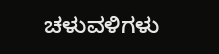ಚಳುವಳಿಗಳು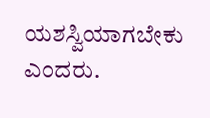ಯಶಸ್ವಿಯಾಗಬೇಕು ಎಂದರು.